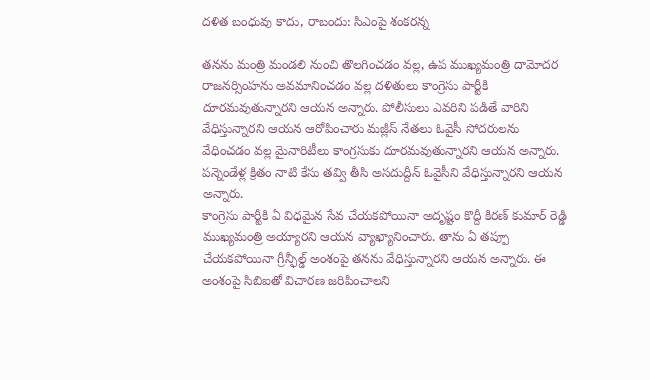దళిత బంధువు కాదు, రాబందు: సిఎంపై శంకరన్న

తనను మంత్రి మండలి నుంచి తొలగించడం వల్ల, ఉప ముఖ్యమంత్రి దామోదర రాజనర్సింహను అవమానించడం వల్ల దళితులు కాంగ్రెసు పార్టీకి దూరమవుతున్నారని ఆయన అన్నారు. పోలీసులు ఎవరిని పడితే వారిని వేధిస్తున్నారని ఆయన ఆరోపించారు మజ్లీస్ నేతలు ఓవైసీ సోదరులను వేధించడం వల్ల మైనారిటీలు కాంగ్రసుకు దూరమవుతున్నారని ఆయన అన్నారు. పన్నెండేళ్ల క్రితం నాటి కేసు తవ్వి తీసి అసదుద్దీన్ ఓవైసీని వేధిస్తున్నారని ఆయన అన్నారు.
కాంగ్రెసు పార్టీకి ఏ విధమైన సేవ చేయకపోయినా అదృష్టం కొద్దీ కిరణ్ కుమార్ రెడ్డి ముఖ్యమంత్రి అయ్యారని ఆయన వ్యాఖ్యానించారు. తాను ఏ తప్పూ చేయకపోయినా గ్రీన్ఫీల్డ్ అంశంపై తనను వేధిస్తున్నారని ఆయన అన్నారు. ఈ అంశంపై సిబిఐతో విచారణ జరిపించాలని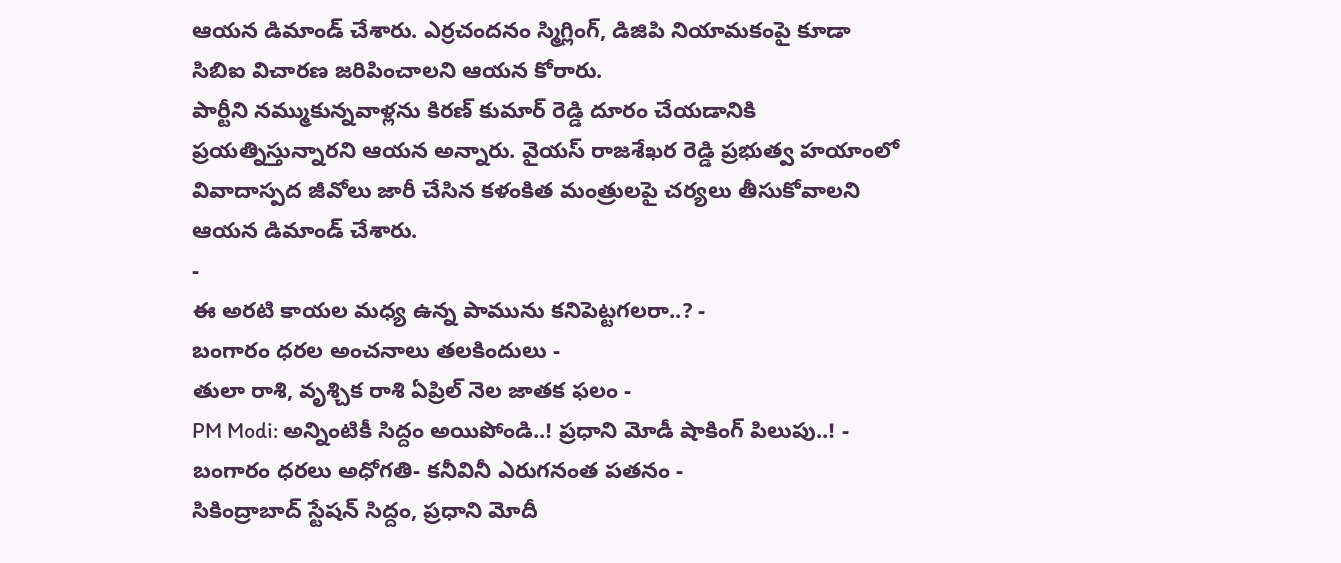ఆయన డిమాండ్ చేశారు. ఎర్రచందనం స్మిగ్లింగ్, డిజిపి నియామకంపై కూడా సిబిఐ విచారణ జరిపించాలని ఆయన కోరారు.
పార్టీని నమ్ముకున్నవాళ్లను కిరణ్ కుమార్ రెడ్డి దూరం చేయడానికి ప్రయత్నిస్తున్నారని ఆయన అన్నారు. వైయస్ రాజశేఖర రెడ్డి ప్రభుత్వ హయాంలో వివాదాస్పద జీవోలు జారీ చేసిన కళంకిత మంత్రులపై చర్యలు తీసుకోవాలని ఆయన డిమాండ్ చేశారు.
-
ఈ అరటి కాయల మధ్య ఉన్న పామును కనిపెట్టగలరా..? -
బంగారం ధరల అంచనాలు తలకిందులు -
తులా రాశి, వృశ్చిక రాశి ఏప్రిల్ నెల జాతక ఫలం -
PM Modi: అన్నింటికీ సిద్దం అయిపోండి..! ప్రధాని మోడీ షాకింగ్ పిలుపు..! -
బంగారం ధరలు అధోగతి- కనీవినీ ఎరుగనంత పతనం -
సికింద్రాబాద్ స్టేషన్ సిద్దం, ప్రధాని మోదీ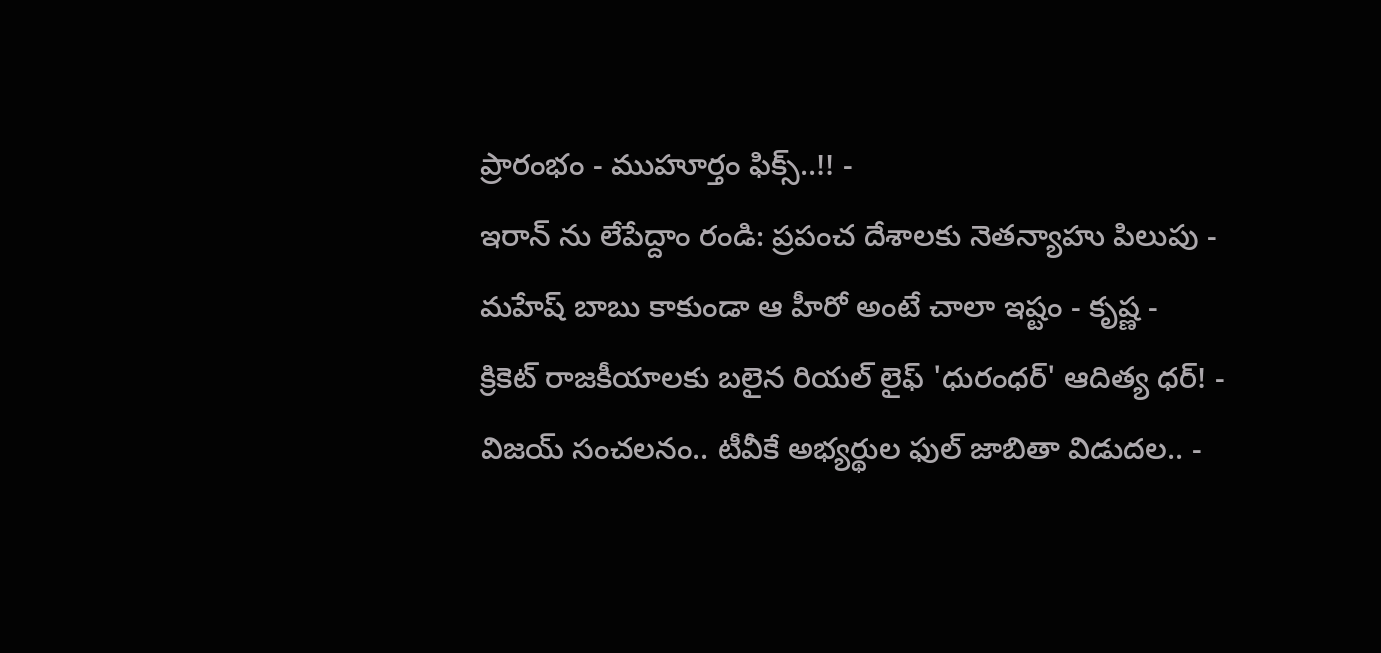ప్రారంభం - ముహూర్తం ఫిక్స్..!! -
ఇరాన్ ను లేపేద్దాం రండి: ప్రపంచ దేశాలకు నెతన్యాహు పిలుపు -
మహేష్ బాబు కాకుండా ఆ హీరో అంటే చాలా ఇష్టం - కృష్ణ -
క్రికెట్ రాజకీయాలకు బలైన రియల్ లైఫ్ 'ధురంధర్' ఆదిత్య ధర్! -
విజయ్ సంచలనం.. టీవీకే అభ్యర్థుల ఫుల్ జాబితా విడుదల.. -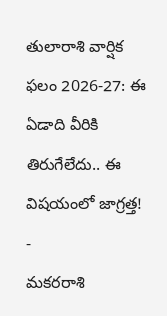తులారాశి వార్షిక ఫలం 2026-27: ఈ ఏడాది వీరికి తిరుగేలేదు.. ఈ విషయంలో జాగ్రత్త! -
మకరరాశి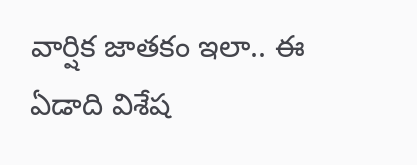వార్షిక జాతకం ఇలా.. ఈ ఏడాది విశేష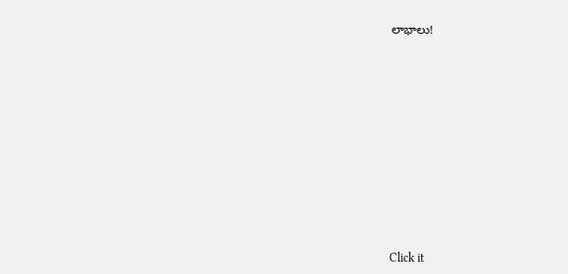లాభాలు!












Click it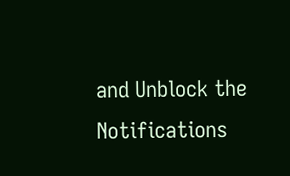and Unblock the Notifications